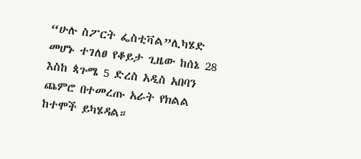“ሁሉ ስፖርት ፌስቲቫል”ሊካሄድ መሆኑ ተገለፀ የቆይታ ጊዜው ከሰኔ 28 እስከ ጳጉሜ 5 ድረስ አዲስ አበባን ጨምሮ በተመረጡ አራት የክልል ከተሞች ይካሄዳል።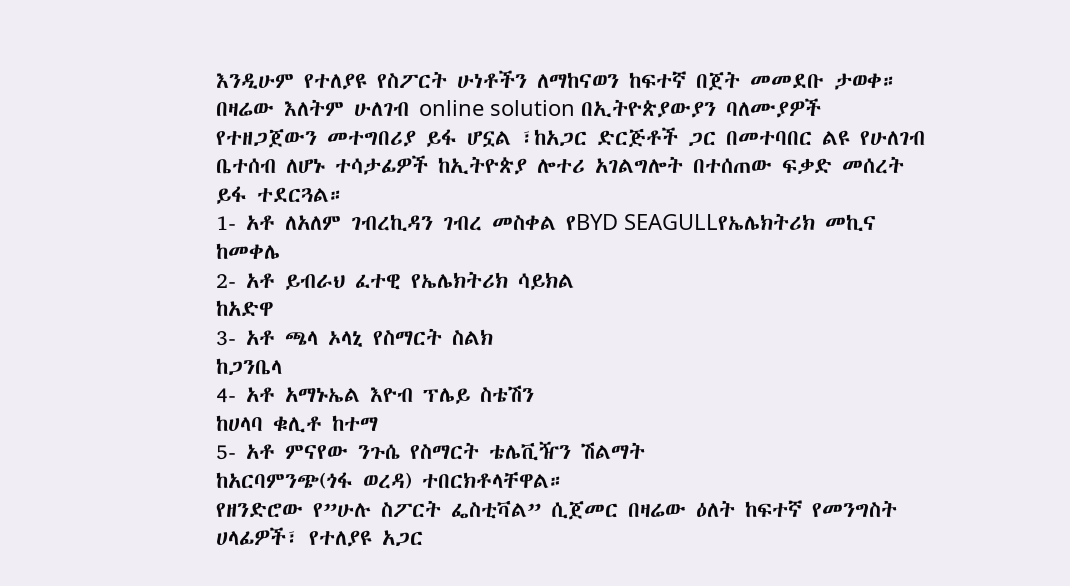እንዲሁም የተለያዩ የስፖርት ሁነቶችን ለማከናወን ከፍተኛ በጀት መመደቡ ታወቀ። በዛሬው እለትም ሁለገብ online solution በኢትዮጵያውያን ባለሙያዎች የተዘጋጀውን መተግበሪያ ይፋ ሆኗል ፣ከአጋር ድርጅቶች ጋር በመተባበር ልዩ የሁለገብ ቤተሰብ ለሆኑ ተሳታፊዎች ከኢትዮጵያ ሎተሪ አገልግሎት በተሰጠው ፍቃድ መሰረት ይፋ ተደርጓል።
1- አቶ ለአለም ገብረኪዳን ገብረ መስቀል የBYD SEAGULLየኤሌክትሪክ መኪና
ከመቀሌ
2- አቶ ይብራህ ፈተዊ የኤሌክትሪክ ሳይክል
ከአድዋ
3- አቶ ጫላ ኦላኒ የስማርት ስልክ
ከጋንቤላ
4- አቶ አማኑኤል እዮብ ፕሌይ ስቴሽን
ከሀላባ ቁሊቶ ከተማ
5- አቶ ምናየው ንጉሴ የስማርት ቴሌቪዥን ሽልማት
ከአርባምንጭ(ጎፋ ወረዳ) ተበርክቶላቸዋል።
የዘንድሮው የ”ሁሉ ስፖርት ፌስቲቫል” ሲጀመር በዛሬው ዕለት ከፍተኛ የመንግስት ሀላፊዎች፣ የተለያዩ አጋር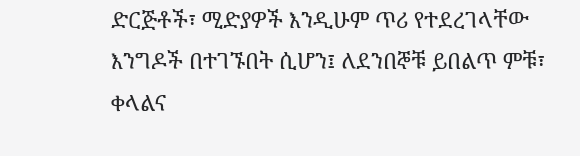ድርጅቶች፣ ሚድያዎች እንዲሁም ጥሪ የተደረገላቸው እንግዶች በተገኙበት ሲሆን፤ ለደንበኞቹ ይበልጥ ምቹ፣ ቀላልና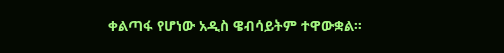ቀልጣፋ የሆነው አዲስ ዌብሳይትም ተዋውቋል።